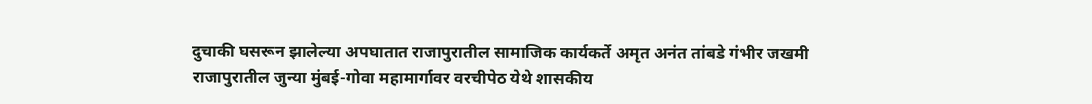दुचाकी घसरून झालेल्या अपघातात राजापुरातील सामाजिक कार्यकर्ते अमृत अनंत तांबडे गंभीर जखमी
राजापुरातील जुन्या मुंबई-गोवा महामार्गावर वरचीपेठ येथे शासकीय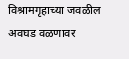विश्रामगृहाच्या जवळील अवघड वळणावर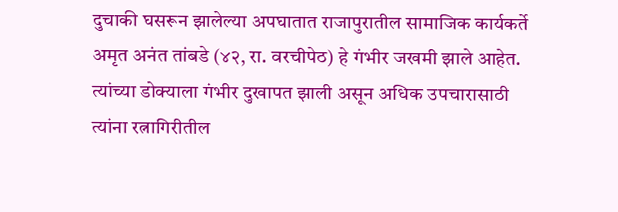दुचाकी घसरून झालेल्या अपघातात राजापुरातील सामाजिक कार्यकर्ते अमृत अनंत तांबडे (४२, रा. वरचीपेठ) हे गंभीर जखमी झाले आहेत. त्यांच्या डोक्याला गंभीर दुखापत झाली असून अधिक उपचारासाठी त्यांना रत्नागिरीतील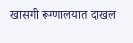खासगी रूग्णालयात दाखल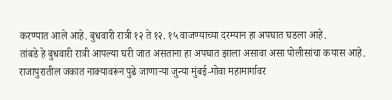करण्यात आले आहे. बुधवारी रात्री १२ ते १२. १५ वाजण्याच्या दरम्यान हा अपघात घडला आहे.
तांबडे हे बुधवारी रात्री आपल्या घरी जात असताना हा अपघात झाला असावा असा पोलीसांचा कयास आहे. राजापुरातील जकात नाक्यावरून पुढे जाणाऱ्या जुन्या मुंबई-गोवा महामार्गावर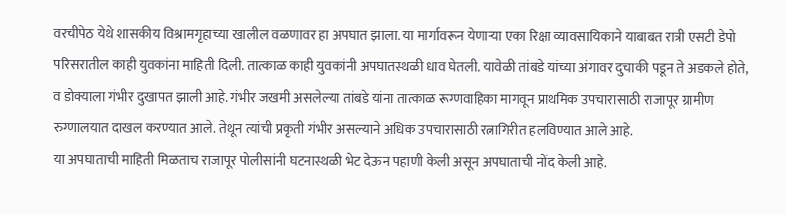वरचीपेठ येथे शासकीय विश्रामगृहाच्या खालील वळणावर हा अपघात झाला. या मार्गावरून येणाऱ्या एका रिक्षा व्यावसायिकाने याबाबत रात्री एसटी डेपो परिसरातील काही युवकांना माहिती दिली. तात्काळ काही युवकांनी अपघातस्थळी धाव घेतली. यावेळी तांबडे यांच्या अंगावर दुचाकी पडून ते अडकले होते, व डोक्याला गंभीर दुखापत झाली आहे. गंभीर जखमी असलेल्या तांबडे यांना तात्काळ रूग्णवाहिका मागवून प्राथमिक उपचारासाठी राजापूर ग्रामीण रुग्णालयात दाखल करण्यात आले. तेथून त्यांची प्रकृती गंभीर असल्याने अधिक उपचारासाठी रत्नागिरीत हलविण्यात आले आहे.
या अपघाताची माहिती मिळताच राजापूर पोलीसांनी घटनास्थळी भेट देऊन पहाणी केली असून अपघाताची नोंद केली आहे.